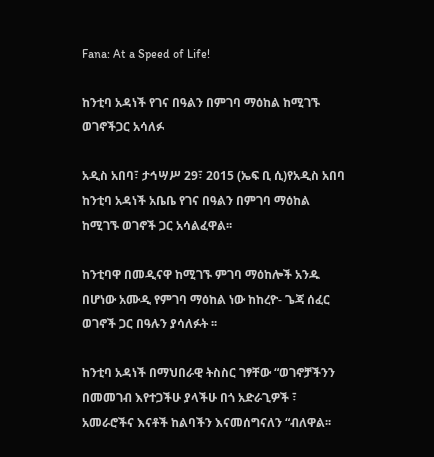Fana: At a Speed of Life!

ከንቲባ አዳነች የገና በዓልን በምገባ ማዕከል ከሚገኙ ወገኖችጋር አሳለፉ

አዲስ አበባ፣ ታኅሣሥ 29፣ 2015 (ኤፍ ቢ ሲ)የአዲስ አበባ ከንቲባ አዳነች አቤቤ የገና በዓልን በምገባ ማዕከል ከሚገኙ ወገኖች ጋር አሳልፈዋል፡፡

ከንቲባዋ በመዲናዋ ከሚገኙ ምገባ ማዕከሎች አንዱ በሆነው አሙዲ የምገባ ማዕከል ነው ከከረዮ- ጌጃ ሰፈር ወገኖች ጋር በዓሉን ያሳለፉት ፡፡

ከንቲባ አዳነች በማህበራዊ ትስስር ገፃቸው “ወገኖቻችንን በመመገብ እየተጋችሁ ያላችሁ በጎ አድራጊዎች ፣ አመራሮችና እናቶች ከልባችን እናመሰግናለን “ብለዋል፡፡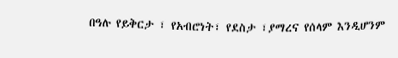በዓሉ የይቅርታ ፣ የአብሮነት፣ የደስታ ፣ያማረና የሰላም እንዲሆንም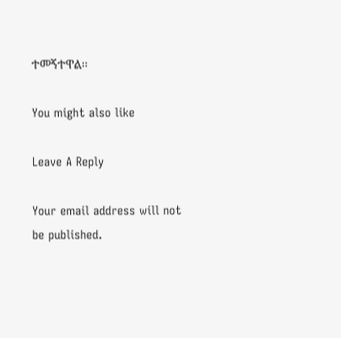ተመኝተዋል፡፡

You might also like

Leave A Reply

Your email address will not be published.